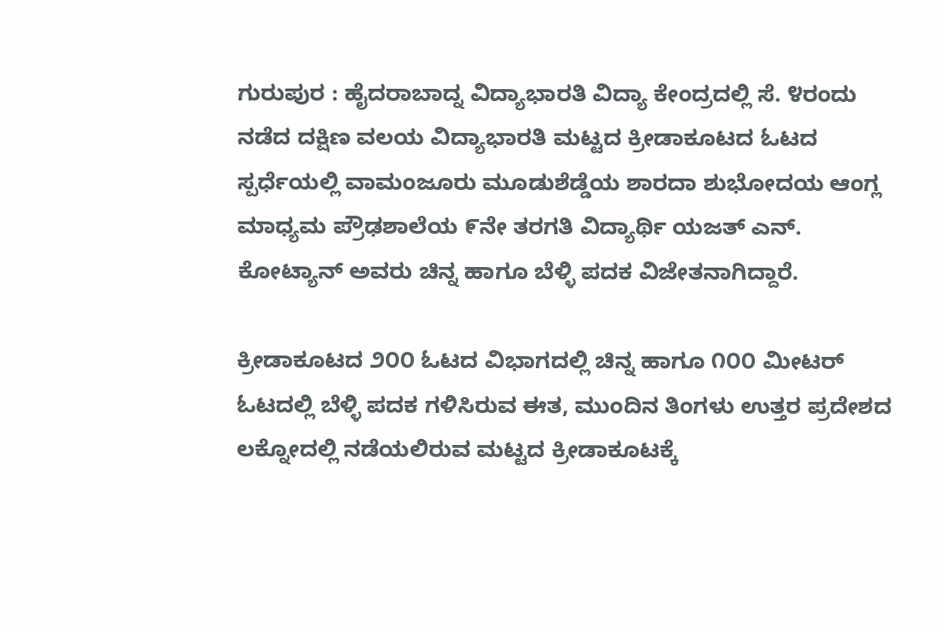ಗುರುಪುರ : ಹೈದರಾಬಾದ್ನ ವಿದ್ಯಾಭಾರತಿ ವಿದ್ಯಾ ಕೇಂದ್ರದಲ್ಲಿ ಸೆ. ೪ರಂದು ನಡೆದ ದಕ್ಷಿಣ ವಲಯ ವಿದ್ಯಾಭಾರತಿ ಮಟ್ಟದ ಕ್ರೀಡಾಕೂಟದ ಓಟದ ಸ್ಪರ್ಧೆಯಲ್ಲಿ ವಾಮಂಜೂರು ಮೂಡುಶೆಡ್ಡೆಯ ಶಾರದಾ ಶುಭೋದಯ ಆಂಗ್ಲ ಮಾಧ್ಯಮ ಪ್ರೌಢಶಾಲೆಯ ೯ನೇ ತರಗತಿ ವಿದ್ಯಾರ್ಥಿ ಯಜತ್ ಎನ್. ಕೋಟ್ಯಾನ್ ಅವರು ಚಿನ್ನ ಹಾಗೂ ಬೆಳ್ಳಿ ಪದಕ ವಿಜೇತನಾಗಿದ್ದಾರೆ.

ಕ್ರೀಡಾಕೂಟದ ೨೦೦ ಓಟದ ವಿಭಾಗದಲ್ಲಿ ಚಿನ್ನ ಹಾಗೂ ೧೦೦ ಮೀಟರ್ ಓಟದಲ್ಲಿ ಬೆಳ್ಳಿ ಪದಕ ಗಳಿಸಿರುವ ಈತ, ಮುಂದಿನ ತಿಂಗಳು ಉತ್ತರ ಪ್ರದೇಶದ ಲಕ್ನೋದಲ್ಲಿ ನಡೆಯಲಿರುವ ಮಟ್ಟದ ಕ್ರೀಡಾಕೂಟಕ್ಕೆ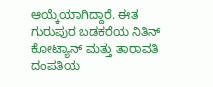ಆಯ್ಕೆಯಾಗಿದ್ದಾರೆ. ಈತ ಗುರುಪುರ ಬಡಕರೆಯ ನಿತಿನ್ ಕೋಟ್ಯಾನ್ ಮತ್ತು ತಾರಾವತಿ ದಂಪತಿಯ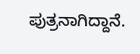ಪುತ್ರನಾಗಿದ್ದಾನೆ.